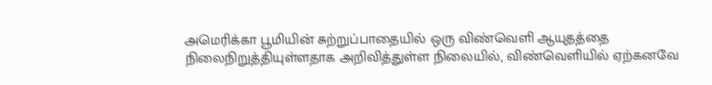அமெரிக்கா பூமியின் சுற்றுப்பாதையில் ஒரு விண்வெளி ஆயுதத்தை நிலைநிறுத்தியுள்ளதாக அறிவித்துள்ள நிலையில், விண்வெளியில் ஏற்கனவே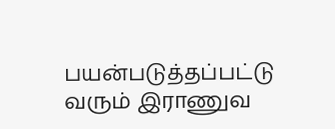பயன்படுத்தப்பட்டு வரும் இராணுவ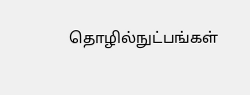தொழில்நுட்பங்கள்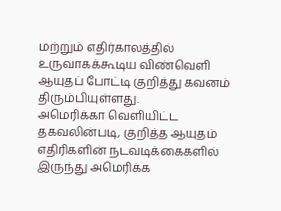மற்றும் எதிர்காலத்தில் உருவாகக்கூடிய விண்வெளி ஆயுதப் போட்டி குறித்து கவனம் திரும்பியுள்ளது.
அமெரிக்கா வெளியிட்ட தகவலின்படி, குறித்த ஆயுதம் எதிரிகளின் நடவடிக்கைகளில் இருந்து அமெரிக்க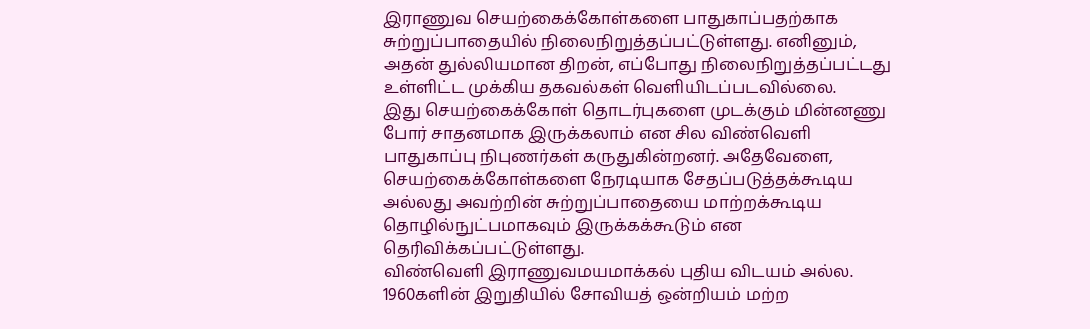இராணுவ செயற்கைக்கோள்களை பாதுகாப்பதற்காக சுற்றுப்பாதையில் நிலைநிறுத்தப்பட்டுள்ளது. எனினும், அதன் துல்லியமான திறன், எப்போது நிலைநிறுத்தப்பட்டது உள்ளிட்ட முக்கிய தகவல்கள் வெளியிடப்படவில்லை.
இது செயற்கைக்கோள் தொடர்புகளை முடக்கும் மின்னணு போர் சாதனமாக இருக்கலாம் என சில விண்வெளி பாதுகாப்பு நிபுணர்கள் கருதுகின்றனர். அதேவேளை, செயற்கைக்கோள்களை நேரடியாக சேதப்படுத்தக்கூடிய அல்லது அவற்றின் சுற்றுப்பாதையை மாற்றக்கூடிய தொழில்நுட்பமாகவும் இருக்கக்கூடும் என தெரிவிக்கப்பட்டுள்ளது.
விண்வெளி இராணுவமயமாக்கல் புதிய விடயம் அல்ல. 1960களின் இறுதியில் சோவியத் ஒன்றியம் மற்ற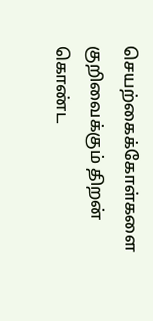செயற்கைக்கோள்களை குறிவைக்கும் திறன் கொண்ட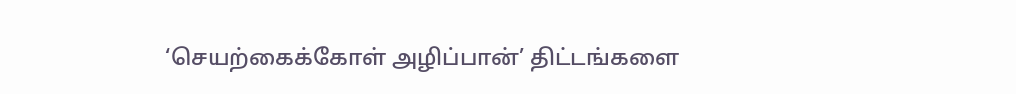‘செயற்கைக்கோள் அழிப்பான்’ திட்டங்களை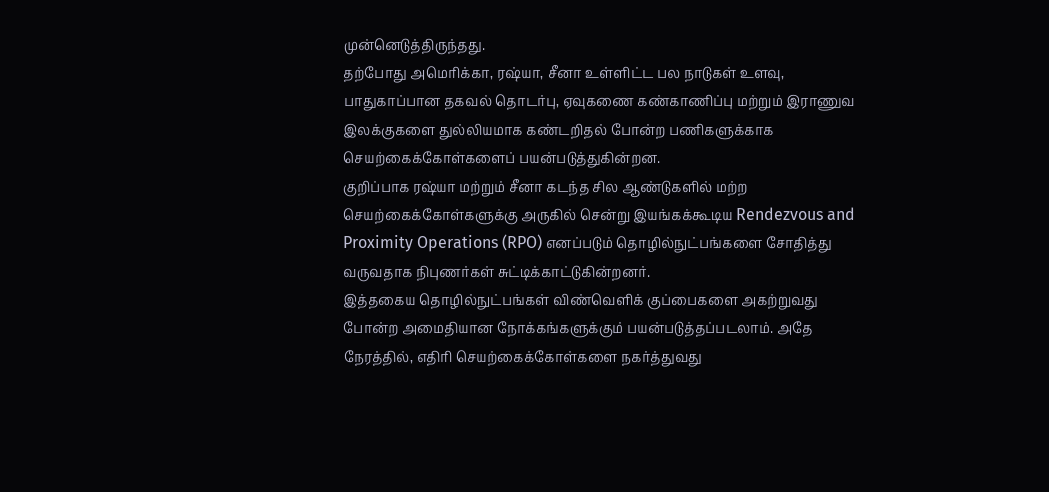முன்னெடுத்திருந்தது.
தற்போது அமெரிக்கா, ரஷ்யா, சீனா உள்ளிட்ட பல நாடுகள் உளவு, பாதுகாப்பான தகவல் தொடர்பு, ஏவுகணை கண்காணிப்பு மற்றும் இராணுவ இலக்குகளை துல்லியமாக கண்டறிதல் போன்ற பணிகளுக்காக செயற்கைக்கோள்களைப் பயன்படுத்துகின்றன.
குறிப்பாக ரஷ்யா மற்றும் சீனா கடந்த சில ஆண்டுகளில் மற்ற செயற்கைக்கோள்களுக்கு அருகில் சென்று இயங்கக்கூடிய Rendezvous and Proximity Operations (RPO) எனப்படும் தொழில்நுட்பங்களை சோதித்து வருவதாக நிபுணர்கள் சுட்டிக்காட்டுகின்றனர்.
இத்தகைய தொழில்நுட்பங்கள் விண்வெளிக் குப்பைகளை அகற்றுவது போன்ற அமைதியான நோக்கங்களுக்கும் பயன்படுத்தப்படலாம். அதே நேரத்தில், எதிரி செயற்கைக்கோள்களை நகர்த்துவது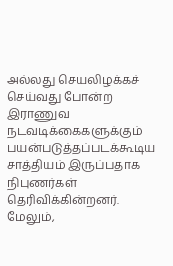அல்லது செயலிழக்கச் செய்வது போன்ற இராணுவ நடவடிக்கைகளுக்கும் பயன்படுத்தப்படக்கூடிய சாத்தியம் இருப்பதாக நிபுணர்கள் தெரிவிக்கின்றனர்.
மேலும்,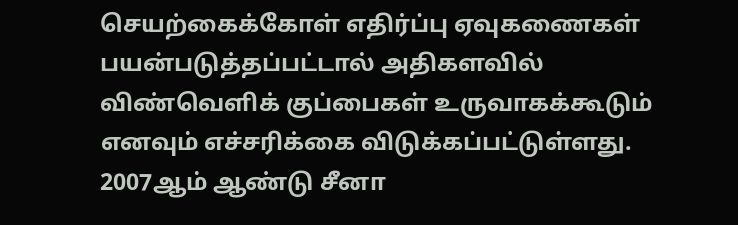செயற்கைக்கோள் எதிர்ப்பு ஏவுகணைகள் பயன்படுத்தப்பட்டால் அதிகளவில் விண்வெளிக் குப்பைகள் உருவாகக்கூடும் எனவும் எச்சரிக்கை விடுக்கப்பட்டுள்ளது. 2007ஆம் ஆண்டு சீனா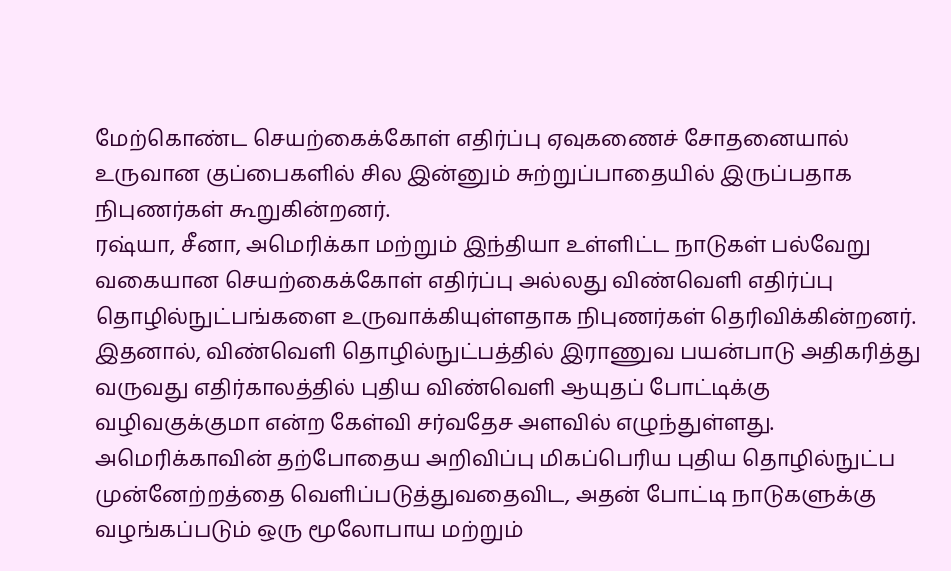மேற்கொண்ட செயற்கைக்கோள் எதிர்ப்பு ஏவுகணைச் சோதனையால் உருவான குப்பைகளில் சில இன்னும் சுற்றுப்பாதையில் இருப்பதாக நிபுணர்கள் கூறுகின்றனர்.
ரஷ்யா, சீனா, அமெரிக்கா மற்றும் இந்தியா உள்ளிட்ட நாடுகள் பல்வேறு வகையான செயற்கைக்கோள் எதிர்ப்பு அல்லது விண்வெளி எதிர்ப்பு தொழில்நுட்பங்களை உருவாக்கியுள்ளதாக நிபுணர்கள் தெரிவிக்கின்றனர்.
இதனால், விண்வெளி தொழில்நுட்பத்தில் இராணுவ பயன்பாடு அதிகரித்து வருவது எதிர்காலத்தில் புதிய விண்வெளி ஆயுதப் போட்டிக்கு வழிவகுக்குமா என்ற கேள்வி சர்வதேச அளவில் எழுந்துள்ளது.
அமெரிக்காவின் தற்போதைய அறிவிப்பு மிகப்பெரிய புதிய தொழில்நுட்ப முன்னேற்றத்தை வெளிப்படுத்துவதைவிட, அதன் போட்டி நாடுகளுக்கு வழங்கப்படும் ஒரு மூலோபாய மற்றும்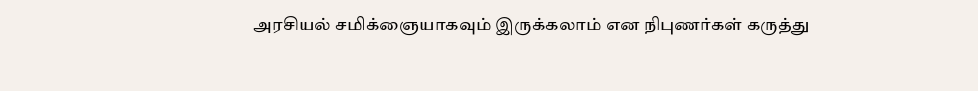அரசியல் சமிக்ஞையாகவும் இருக்கலாம் என நிபுணர்கள் கருத்து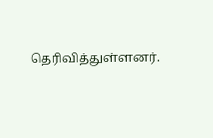தெரிவித்துள்ளனர்.